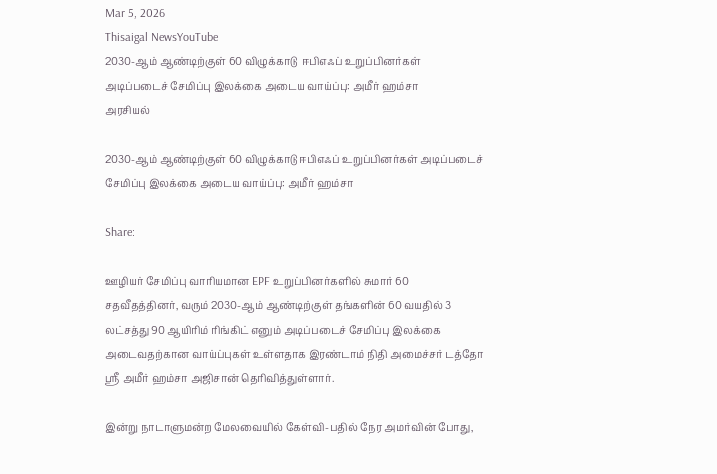Mar 5, 2026
Thisaigal NewsYouTube
2030-ஆம் ஆண்டிற்குள் 60 விழுக்காடு  ஈபிஎஃப் உறுப்பினர்கள் அடிப்படைச் சேமிப்பு இலக்கை அடைய வாய்ப்பு: அமீர் ஹம்சா
அரசியல்

2030-ஆம் ஆண்டிற்குள் 60 விழுக்காடு ஈபிஎஃப் உறுப்பினர்கள் அடிப்படைச் சேமிப்பு இலக்கை அடைய வாய்ப்பு: அமீர் ஹம்சா

Share:

ஊழியர் சேமிப்பு வாரியமான EPF உறுப்பினர்களில் சுமார் 60 சதவீதத்தினர், வரும் 2030-ஆம் ஆண்டிற்குள் தங்களின் 60 வயதில் 3 லட்சத்து 90 ஆயிரிம் ரிங்கிட் எனும் அடிப்படைச் சேமிப்பு இலக்கை அடைவதற்கான வாய்ப்புகள் உள்ளதாக இரண்டாம் நிதி அமைச்சர் டத்தோ ஸ்ரீ அமீர் ஹம்சா அஜிசான் தெரிவித்துள்ளார்.

இன்று நாடாளுமன்ற மேலவையில் கேள்வி-பதில் நேர அமர்வின் போது,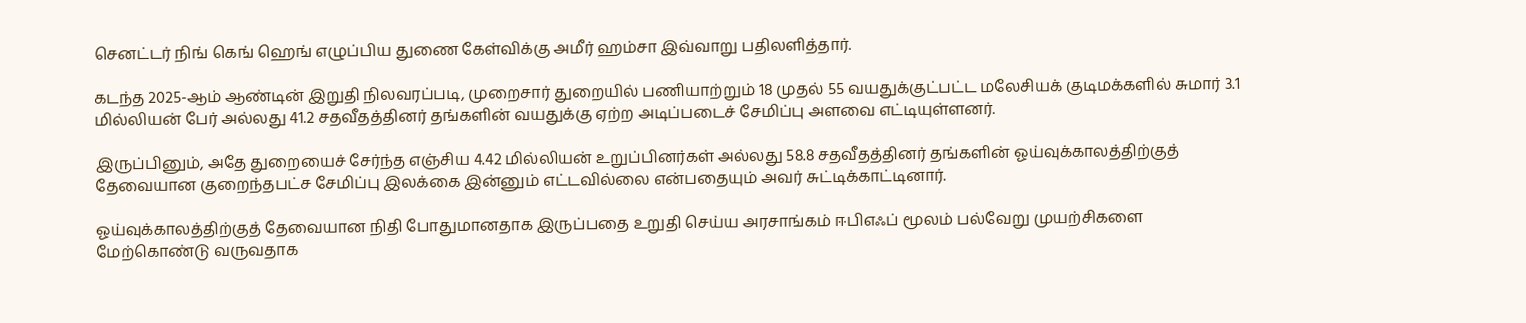செனட்டர் நிங் கெங் ஹெங் எழுப்பிய துணை கேள்விக்கு அமீர் ஹம்சா இவ்வாறு பதிலளித்தார்.

கடந்த 2025-ஆம் ஆண்டின் இறுதி நிலவரப்படி, முறைசார் துறையில் பணியாற்றும் 18 முதல் 55 வயதுக்குட்பட்ட மலேசியக் குடிமக்களில் சுமார் 3.1 மில்லியன் பேர் அல்லது 41.2 சதவீதத்தினர் தங்களின் வயதுக்கு ஏற்ற அடிப்படைச் சேமிப்பு அளவை எட்டியுள்ளனர்.

இருப்பினும், அதே துறையைச் சேர்ந்த எஞ்சிய 4.42 மில்லியன் உறுப்பினர்கள் அல்லது 58.8 சதவீதத்தினர் தங்களின் ஓய்வுக்காலத்திற்குத் தேவையான குறைந்தபட்ச சேமிப்பு இலக்கை இன்னும் எட்டவில்லை என்பதையும் அவர் சுட்டிக்காட்டினார்.

ஓய்வுக்காலத்திற்குத் தேவையான நிதி போதுமானதாக இருப்பதை உறுதி செய்ய அரசாங்கம் ஈபிஎஃப் மூலம் பல்வேறு முயற்சிகளை மேற்கொண்டு வருவதாக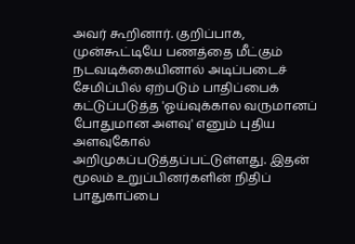அவர் கூறினார். குறிப்பாக, முன்கூட்டியே பணத்தை மீட்கும் நடவடிக்கையினால் அடிப்படைச் சேமிப்பில் ஏற்படும் பாதிப்பைக் கட்டுப்படுத்த 'ஓய்வுக்கால வருமானப் போதுமான அளவு' எனும் புதிய அளவுகோல் அறிமுகப்படுத்தப்பட்டுள்ளது. இதன் மூலம் உறுப்பினர்களின் நிதிப் பாதுகாப்பை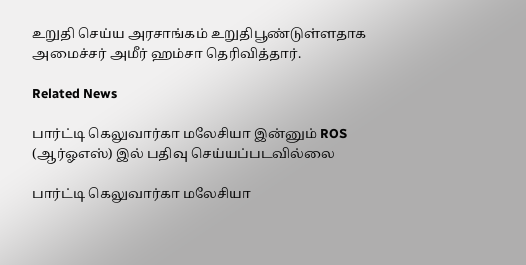உறுதி செய்ய அரசாங்கம் உறுதிபூண்டுள்ளதாக அமைச்சர் அமீர் ஹம்சா தெரிவித்தார்.

Related News

பார்ட்டி கெலுவார்கா மலேசியா இன்னும் ROS (ஆர்ஓஎஸ்) இல் பதிவு செய்யப்படவில்லை

பார்ட்டி கெலுவார்கா மலேசியா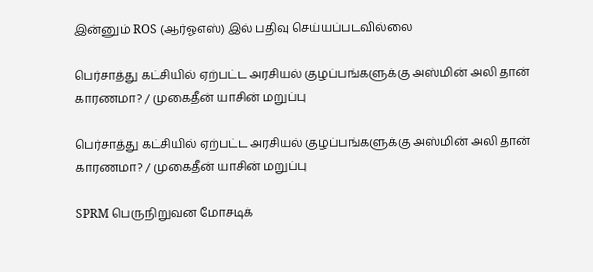இன்னும் ROS (ஆர்ஓஎஸ்) இல் பதிவு செய்யப்படவில்லை

பெர்சாத்து கட்சியில் ஏற்பட்ட அரசியல் குழப்பங்களுக்கு அஸ்மின் அலி தான் காரணமா? / முகைதீன் யாசின் மறுப்பு

பெர்சாத்து கட்சியில் ஏற்பட்ட அரசியல் குழப்பங்களுக்கு அஸ்மின் அலி தான் காரணமா? / முகைதீன் யாசின் மறுப்பு

SPRM பெருநிறுவன மோசடிக்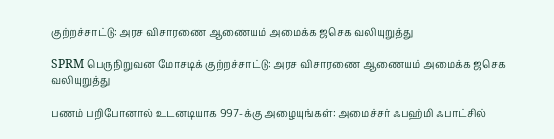குற்றச்சாட்டு: அரச விசாரணை ஆணையம் அமைக்க ஜசெக வலியுறுத்து

SPRM பெருநிறுவன மோசடிக் குற்றச்சாட்டு: அரச விசாரணை ஆணையம் அமைக்க ஜசெக வலியுறுத்து

பணம் பறிபோனால் உடனடியாக 997-க்கு அழையுங்கள்: அமைச்சர் ஃபஹ்மி ஃபாட்சில்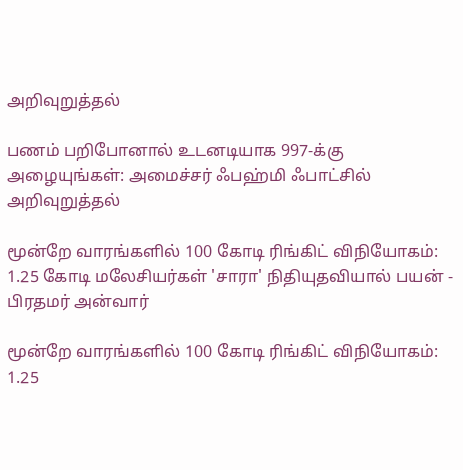அறிவுறுத்தல்

பணம் பறிபோனால் உடனடியாக 997-க்கு அழையுங்கள்: அமைச்சர் ஃபஹ்மி ஃபாட்சில் அறிவுறுத்தல்

மூன்றே வாரங்களில் 100 கோடி ரிங்கிட் விநியோகம்: 1.25 கோடி மலேசியர்கள் 'சாரா' நிதியுதவியால் பயன் - பிரதமர் அன்வார்

மூன்றே வாரங்களில் 100 கோடி ரிங்கிட் விநியோகம்: 1.25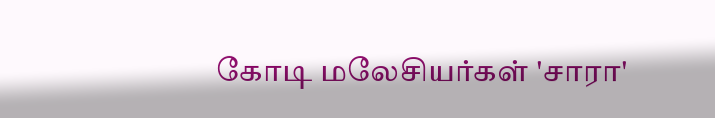கோடி மலேசியர்கள் 'சாரா'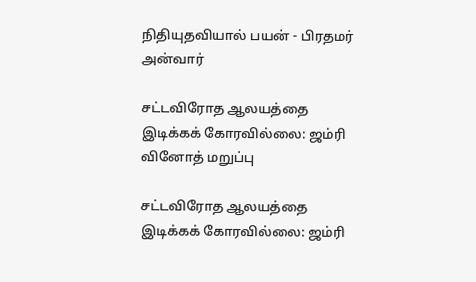நிதியுதவியால் பயன் - பிரதமர் அன்வார்

சட்டவிரோத ஆலயத்தை இடிக்கக் கோரவில்லை: ஜம்ரி வினோத் மறுப்பு

சட்டவிரோத ஆலயத்தை இடிக்கக் கோரவில்லை: ஜம்ரி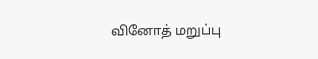வினோத் மறுப்பு